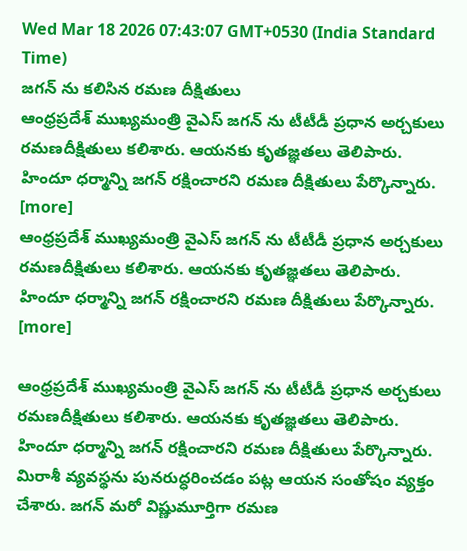Wed Mar 18 2026 07:43:07 GMT+0530 (India Standard Time)
జగన్ ను కలిసిన రమణ దీక్షితులు
ఆంధ్రప్రదేశ్ ముఖ్యమంత్రి వైఎస్ జగన్ ను టీటీడీ ప్రధాన అర్చకులు రమణదీక్షితులు కలిశారు. ఆయనకు కృతజ్ఞతలు తెలిపారు. హిందూ ధర్మాన్ని జగన్ రక్షించారని రమణ దీక్షితులు పేర్కొన్నారు. [more]
ఆంధ్రప్రదేశ్ ముఖ్యమంత్రి వైఎస్ జగన్ ను టీటీడీ ప్రధాన అర్చకులు రమణదీక్షితులు కలిశారు. ఆయనకు కృతజ్ఞతలు తెలిపారు. హిందూ ధర్మాన్ని జగన్ రక్షించారని రమణ దీక్షితులు పేర్కొన్నారు. [more]

ఆంధ్రప్రదేశ్ ముఖ్యమంత్రి వైఎస్ జగన్ ను టీటీడీ ప్రధాన అర్చకులు రమణదీక్షితులు కలిశారు. ఆయనకు కృతజ్ఞతలు తెలిపారు. హిందూ ధర్మాన్ని జగన్ రక్షించారని రమణ దీక్షితులు పేర్కొన్నారు. మిరాశీ వ్యవస్థను పునరుద్ధరించడం పట్ల ఆయన సంతోషం వ్యక్తం చేశారు. జగన్ మరో విష్ణుమూర్తిగా రమణ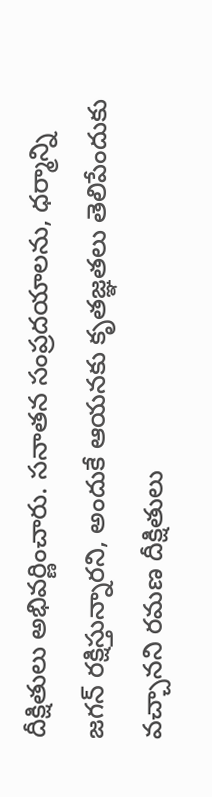దీక్షితులు అభివర్ణించారు. సనాతన సంప్రదయాలను, ధర్మాన్ని జగన్ రక్షిస్తున్నారని, అందుకే ఆయనకు కృతజ్ఞతలు తెలిపేందుకు వచ్చానని రమణ దీక్షితులు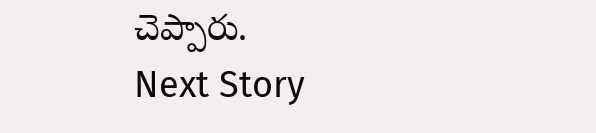చెప్పారు.
Next Story